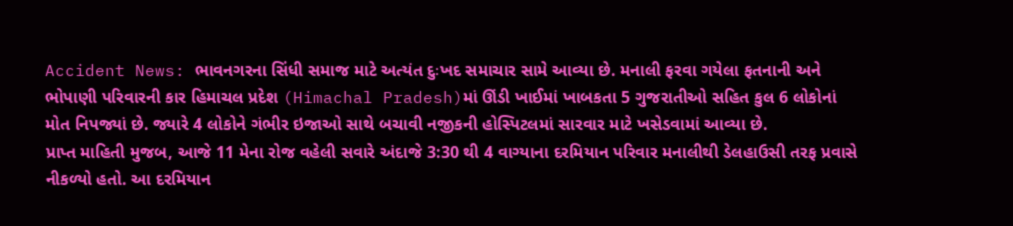Accident News: ભાવનગરના સિંધી સમાજ માટે અત્યંત દુઃખદ સમાચાર સામે આવ્યા છે. મનાલી ફરવા ગયેલા ફતનાની અને ભોપાણી પરિવારની કાર હિમાચલ પ્રદેશ (Himachal Pradesh)માં ઊંડી ખાઈમાં ખાબકતા 5 ગુજરાતીઓ સહિત કુલ 6 લોકોનાં મોત નિપજ્યાં છે. જ્યારે 4 લોકોને ગંભીર ઇજાઓ સાથે બચાવી નજીકની હોસ્પિટલમાં સારવાર માટે ખસેડવામાં આવ્યા છે.
પ્રાપ્ત માહિતી મુજબ, આજે 11 મેના રોજ વહેલી સવારે અંદાજે 3:30 થી 4 વાગ્યાના દરમિયાન પરિવાર મનાલીથી ડેલહાઉસી તરફ પ્રવાસે નીકળ્યો હતો. આ દરમિયાન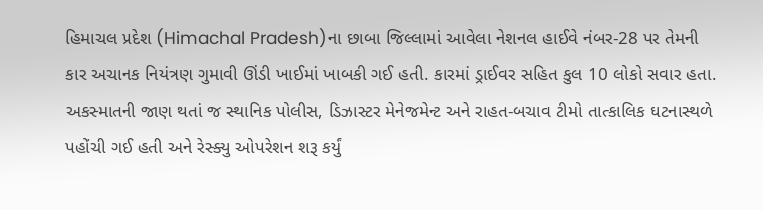હિમાચલ પ્રદેશ (Himachal Pradesh)ના છાબા જિલ્લામાં આવેલા નેશનલ હાઈવે નંબર-28 પર તેમની કાર અચાનક નિયંત્રણ ગુમાવી ઊંડી ખાઈમાં ખાબકી ગઈ હતી. કારમાં ડ્રાઈવર સહિત કુલ 10 લોકો સવાર હતા.
અકસ્માતની જાણ થતાં જ સ્થાનિક પોલીસ, ડિઝાસ્ટર મેનેજમેન્ટ અને રાહત-બચાવ ટીમો તાત્કાલિક ઘટનાસ્થળે પહોંચી ગઈ હતી અને રેસ્ક્યુ ઓપરેશન શરૂ કર્યું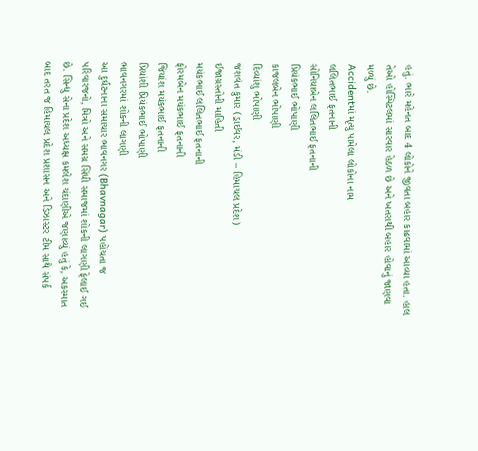હતું. ભારે મહેનત બાદ 4 લોકોને જીવતા બહાર કાઢવામાં આવ્યા હતા. હાલ તેઓ હોસ્પિટલમાં સારવાર હેઠળ છે અને ખતરાથી બહાર હોવાનું જાણવા મળ્યું છે.
Accidentમાં મૃત્યુ પામેલા લોકોના નામ
લલિતભાઈ ફતનાની
સોનિયાબેન લલિતભાઈ ફતનાની
પ્રિયંકભાઈ ભોપાણી
કાજલબેન ભોપાણી
દિવ્યાંશુ ભોપાણી
જશવંત કુમાર (ડ્રાઈવર, મંડી – હિમાચલ પ્રદેશ)
ઈજાગ્રસ્તોની માહિતી
મયંકભાઈ લલિતભાઈ ફતનાની
ફોરમબેન મયંકભાઈ ફતનાની
જિયાંશ મયંકભાઈ ફતનાની
પ્રિયાંશી પ્રિયંકભાઈ ભોપાણી
ભાવનગરમાં શોકની લાગણી
આ દુર્ઘટનાના સમાચાર ભાવનગર (Bhavnagar) પહોંચતા જ પરિવારજનો, મિત્રો અને સમગ્ર સિંધી સમાજમાં શોકની લાગણી ફેલાઈ ગઈ છે. સિન્ધુ સેના પ્રદેશ અધ્યક્ષ કમલેશ ચંદાણીએ જણાવ્યું હતું કે, અકસ્માત બાદ તરત જ હિમાચલ પ્રદેશ પ્રશાસન અને ડિઝાસ્ટર ટીમ સાથે સંપર્ક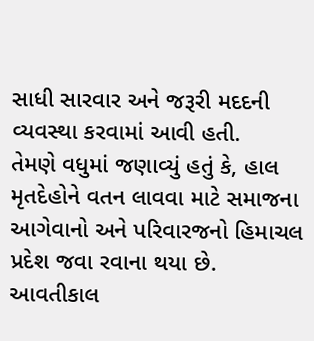સાધી સારવાર અને જરૂરી મદદની વ્યવસ્થા કરવામાં આવી હતી.
તેમણે વધુમાં જણાવ્યું હતું કે, હાલ મૃતદેહોને વતન લાવવા માટે સમાજના આગેવાનો અને પરિવારજનો હિમાચલ પ્રદેશ જવા રવાના થયા છે. આવતીકાલ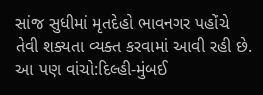સાંજ સુધીમાં મૃતદેહો ભાવનગર પહોંચે તેવી શક્યતા વ્યક્ત કરવામાં આવી રહી છે.
આ પણ વાંચો:દિલ્હી-મુંબઈ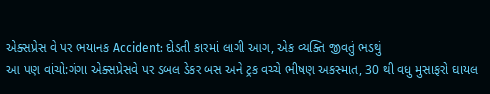એક્સપ્રેસ વે પર ભયાનક Accident: દોડતી કારમાં લાગી આગ, એક વ્યક્તિ જીવતું ભડથું
આ પણ વાંચો:ગંગા એક્સપ્રેસવે પર ડબલ ડેકર બસ અને ટ્રક વચ્ચે ભીષણ અકસ્માત, 30 થી વધુ મુસાફરો ઘાયલ